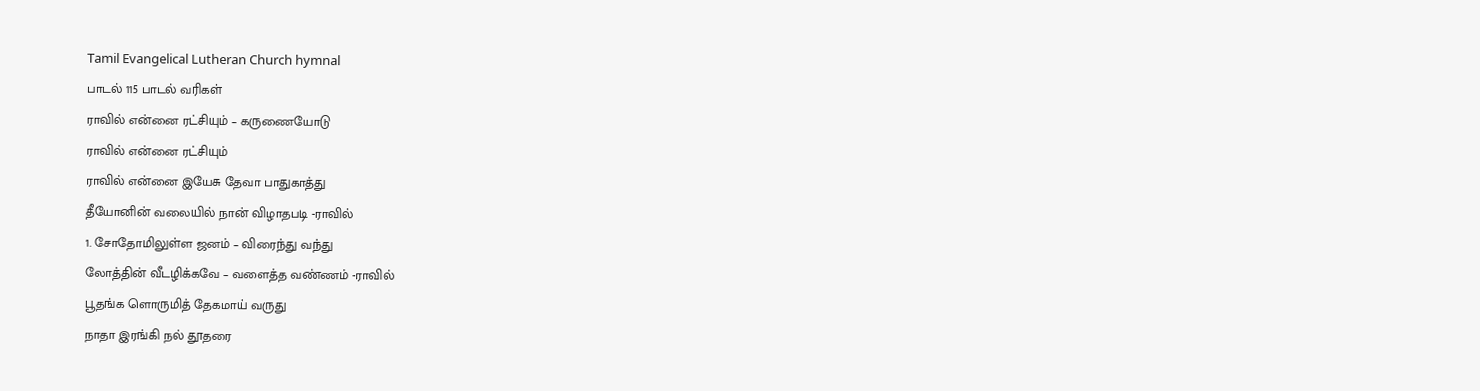Tamil Evangelical Lutheran Church hymnal
பாடல் 115 பாடல் வரிகள்
ராவில் என்னை ரட்சியும் – கருணையோடு
ராவில் என்னை ரட்சியும்
ராவில் என்னை இயேசு தேவா பாதுகாத்து
தீயோனின் வலையில் நான் விழாதபடி -ராவில்
1. சோதோமிலுள்ள ஜனம் – விரைந்து வந்து
லோத்தின் வீடழிக்கவே – வளைத்த வண்ணம் -ராவில்
பூதங்க ளொருமித் தேகமாய் வருது
நாதா இரங்கி நல் தூதரை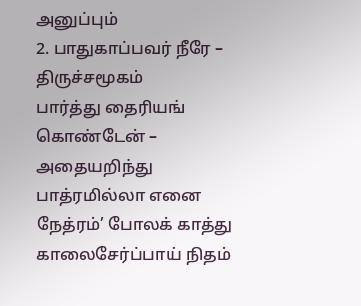அனுப்பும்
2. பாதுகாப்பவர் நீரே – திருச்சமூகம்
பார்த்து தைரியங் கொண்டேன் – அதையறிந்து
பாத்ரமில்லா எனை நேத்ரம்’ போலக் காத்து
காலைசேர்ப்பாய் நிதம்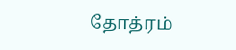தோத்ரம்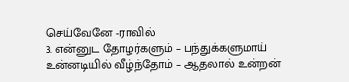செய்வேனே -ராவில்
3. என்னுட தோழர்களும் – பந்துக்களுமாய்
உன்னடியில் வீழ்ந்தோம் – ஆதலால் உன்றன்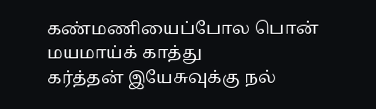கண்மணியைப்போல பொன் மயமாய்க் காத்து
கர்த்தன் இயேசுவுக்கு நல்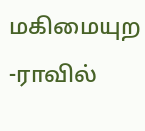மகிமையுற -ராவில்